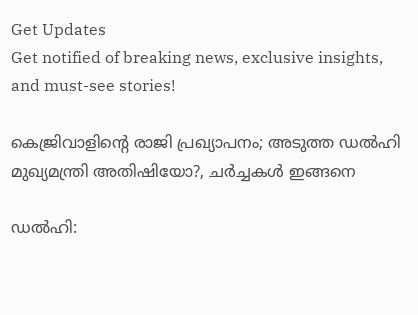Get Updates
Get notified of breaking news, exclusive insights, and must-see stories!

കെജ്രിവാളിന്റെ രാജി പ്രഖ്യാപനം; അടുത്ത ഡൽഹി മുഖ്യമന്ത്രി അതിഷിയോ?, ചർച്ചകൾ ഇങ്ങനെ

ഡൽഹി: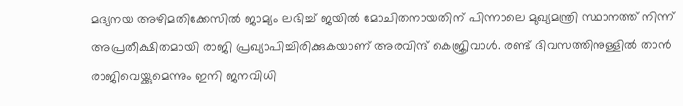മദ്യനയ അഴിമതിക്കേസില്‍ ജാമ്യം ലഭിച്ച് ജയില്‍ മോചിതനായതിന് പിന്നാലെ മുഖ്യമന്ത്രി സ്ഥാനത്ത് നിന്ന് അപ്രതീക്ഷിതമായി രാജി പ്രഖ്യാപിച്ചിരിക്കുകയാണ് അരവിന്ദ് കെജ്രിവാൾ. രണ്ട് ദിവസത്തിനുള്ളിൽ താൻ രാജിവെയ്ക്കുമെന്നും ഇനി ജനവിധി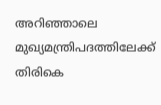അറിഞ്ഞാലെ മുഖ്യമന്ത്രിപദത്തിലേക്ക് തിരികെ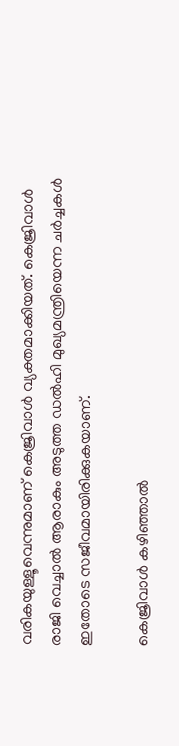വരികയുള്ളൂവെന്നുമാണ് കെജ്രിവാൾ വ്യക്തമാക്കിയത്. കെജ്രിവാൾ രാജി വെച്ചാൽ ആരാകും അടുത്ത ഡൽഹി മുഖ്യമന്ത്രിയെന്ന ചർച്ചകൾ ഇതോടെ സജീവമായിരിക്കുകയാണ്.

കെജ്രിവാൾ കഴിഞ്ഞാൽ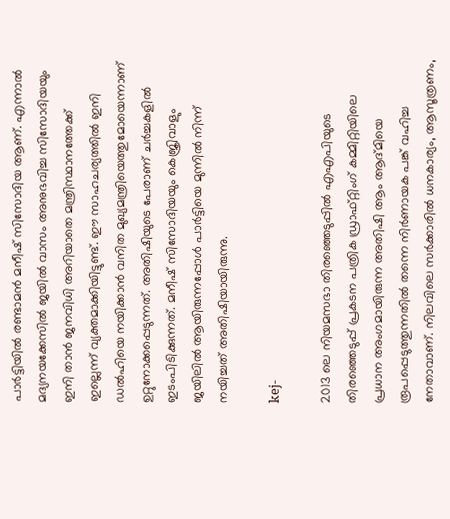പാർട്ടിയിൽ രണ്ടാമൻ മനീഷ് സിസോദിയ ആണ്. എന്നാൽ മദ്യനയക്കേസിൽ ജയിൽ വാസം അനുഭവിച്ച സിസോദിയയും ഇനി താൻ ജനവിധി അറിയാതെ മന്ത്രിസ്ഥാനത്തേക്ക് ഇല്ലെന്ന് വ്യക്തമാക്കിയിട്ടുണ്ട്. ഈ സാഹചര്യത്തിൽ ഇനി ഡൽഹിയെ നയിക്കാൻ വനിത മുഖ്യമന്ത്രിയെത്തുമോയെന്നാണ് ഉറ്റുനോക്കപ്പെടുന്നത്. അതിഷിയുടെ പേരാണ് ചർച്ചകളിൽ ഇടംപിടിക്കുന്നത്. മനീഷ് സിസോദിയയും കെജ്രിവാളും ജയിലിൽ ആയിരുന്നപ്പോൾ പാർട്ടിയെ മുന്നിൽ നിന്ന് നയിച്ചത് അതിഷിയായിരുന്നു.

kej-

2013 ലെ നിയമസഭാ തിരഞ്ഞെടുപ്പിൽ എഎപിയുടെ തിരഞ്ഞെടുപ്പ് പ്രകടന പത്രിക ഡ്രാഫ്റ്റിംഗ് കമ്മിറ്റിയിലെ പ്രധാന അംഗമായിരുന്ന അതിഷി ആം ആദ്മിയെ രൂപപ്പെടുത്തുന്നതിൽ തന്നെ നിർണായക പങ്ക് വഹിച്ച നേതാവാണ്. നിലവിലെ സർക്കാരിൽ ധനകാര്യം, ആസൂത്രണം,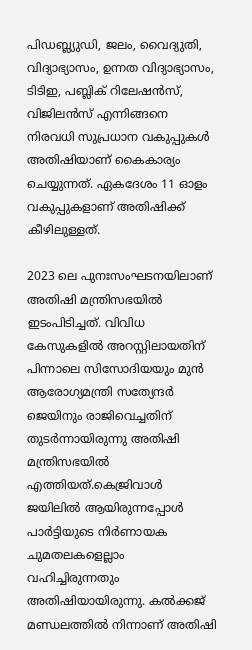പിഡബ്ല്യുഡി, ജലം, വൈദ്യുതി, വിദ്യാഭ്യാസം, ഉന്നത വിദ്യാഭ്യാസം, ടിടിഇ, പബ്ലിക് റിലേഷൻസ്, വിജിലൻസ് എന്നിങ്ങനെ നിരവധി സുപ്രധാന വകുപ്പുകൾ അതിഷിയാണ് കൈകാര്യം ചെയ്യുന്നത്. ഏകദേശം 11 ഓളം വകുപ്പുകളാണ് അതിഷിക്ക് കീഴിലുള്ളത്.

2023 ലെ പുനഃസംഘടനയിലാണ് അതിഷി മന്ത്രിസഭയിൽ ഇടംപിടിച്ചത്. വിവിധ കേസുകളിൽ അറസ്റ്റിലായതിന് പിന്നാലെ സിസോദിയയും മുൻ ആരോഗ്യമന്ത്രി സത്യേന്ദർ ജെയിനും രാജിവെച്ചതിന് തുടർന്നായിരുന്നു അതിഷി മന്ത്രിസഭയിൽ എത്തിയത്.കെജ്രിവാൾ ജയിലിൽ ആയിരുന്നപ്പോൾ പാർട്ടിയുടെ നിർണായക ചുമതലകളെല്ലാം വഹിച്ചിരുന്നതും അതിഷിയായിരുന്നു. കൽക്കജ് മണ്ഡലത്തിൽ നിന്നാണ് അതിഷി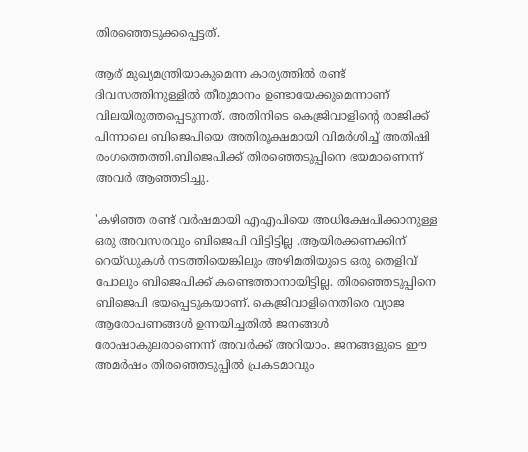തിരഞ്ഞെടുക്കപ്പെട്ടത്.

ആര് മുഖ്യമന്ത്രിയാകുമെന്ന കാര്യത്തിൽ രണ്ട് ദിവസത്തിനുള്ളിൽ തീരുമാനം ഉണ്ടായേക്കുമെന്നാണ് വിലയിരുത്തപ്പെടുന്നത്. അതിനിടെ കെജ്രിവാളിന്റെ രാജിക്ക് പിന്നാലെ ബിജെപിയെ അതിരൂക്ഷമായി വിമർശിച്ച് അതിഷി രംഗത്തെത്തി.ബിജെപിക്ക് തിരഞ്ഞെടുപ്പിനെ ഭയമാണെന്ന് അവർ ആഞ്ഞടിച്ചു.

'കഴിഞ്ഞ രണ്ട് വർഷമായി എഎപിയെ അധിക്ഷേപിക്കാനുള്ള ഒരു അവസരവും ബിജെപി വിട്ടിട്ടില്ല .ആയിരക്കണക്കിന് റെയ്ഡുകൾ നടത്തിയെങ്കിലും അഴിമതിയുടെ ഒരു തെളിവ് പോലും ബിജെപിക്ക് കണ്ടെത്താനായിട്ടില്ല. തിരഞ്ഞെടുപ്പിനെ ബിജെപി ഭയപ്പെടുകയാണ്. കെജ്രിവാളിനെതിരെ വ്യാജ ആരോപണങ്ങൾ ഉന്നയിച്ചതിൽ ജനങ്ങൾ രോഷാകുലരാണെന്ന് അവർക്ക് അറിയാം. ജനങ്ങളുടെ ഈ അമർഷം തിരഞ്ഞെടുപ്പിൽ പ്രകടമാവും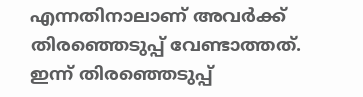എന്നതിനാലാണ് അവർക്ക് തിരഞ്ഞെടുപ്പ് വേണ്ടാത്തത്. ഇന്ന് തിരഞ്ഞെടുപ്പ്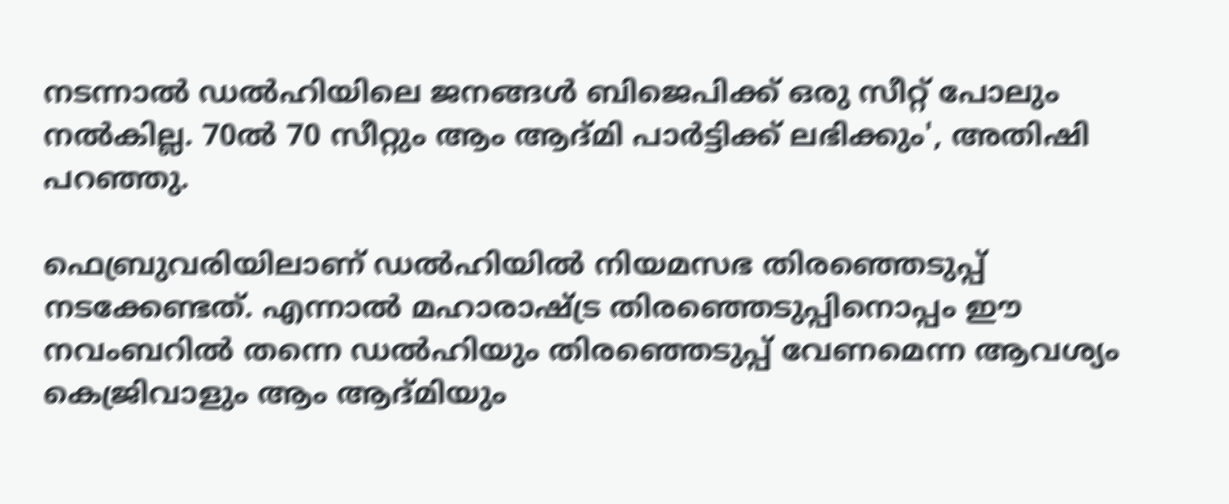നടന്നാൽ ഡൽഹിയിലെ ജനങ്ങൾ ബിജെപിക്ക് ഒരു സീറ്റ് പോലും നൽകില്ല. 70ൽ 70 സീറ്റും ആം ആദ്മി പാർട്ടിക്ക് ലഭിക്കും', അതിഷി പറഞ്ഞു.

ഫെബ്രുവരിയിലാണ് ഡൽഹിയിൽ നിയമസഭ തിരഞ്ഞെടുപ്പ് നടക്കേണ്ടത്. എന്നാൽ മഹാരാഷ്ട്ര തിരഞ്ഞെടുപ്പിനൊപ്പം ഈ നവംബറിൽ തന്നെ ഡൽഹിയും തിരഞ്ഞെടുപ്പ് വേണമെന്ന ആവശ്യം കെജ്രിവാളും ആം ആദ്മിയും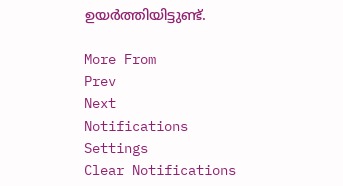ഉയർത്തിയിട്ടുണ്ട്.

More From
Prev
Next
Notifications
Settings
Clear Notifications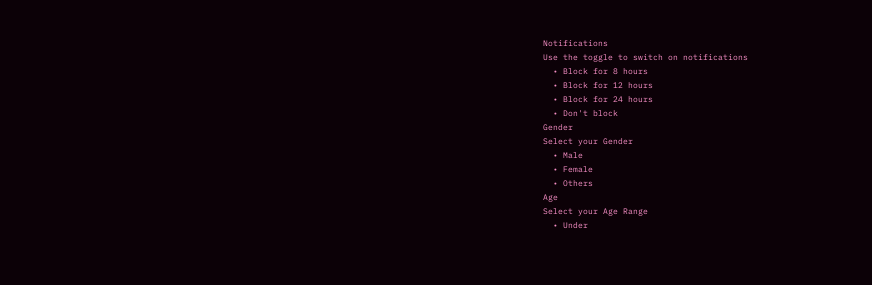Notifications
Use the toggle to switch on notifications
  • Block for 8 hours
  • Block for 12 hours
  • Block for 24 hours
  • Don't block
Gender
Select your Gender
  • Male
  • Female
  • Others
Age
Select your Age Range
  • Under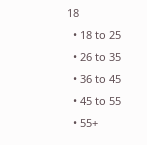18
  • 18 to 25
  • 26 to 35
  • 36 to 45
  • 45 to 55
  • 55+